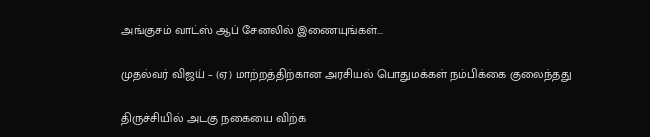அங்குசம் வாட்ஸ் ஆப் சேனலில் இணையுங்கள்...

முதல்வர் விஜய் – (ஏ) மாற்றத்திற்கான அரசியல் பொதுமக்கள் நம்பிக்கை குலைந்தது

திருச்சியில் அடகு நகையை விற்க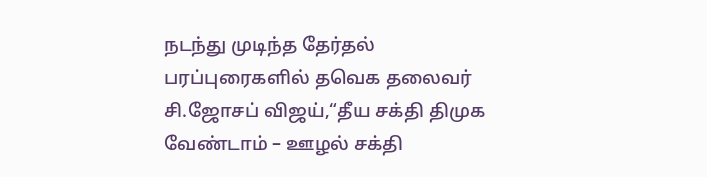நடந்து முடிந்த தேர்தல் பரப்புரைகளில் தவெக தலைவர் சி.ஜோசப் விஜய்,“தீய சக்தி திமுக வேண்டாம் – ஊழல் சக்தி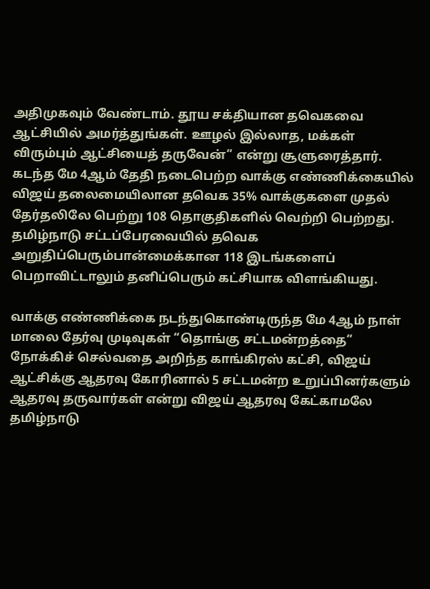அதிமுகவும் வேண்டாம். தூய சக்தியான தவெகவை ஆட்சியில் அமர்த்துங்கள். ஊழல் இல்லாத, மக்கள் விரும்பும் ஆட்சியைத் தருவேன்” என்று சூளுரைத்தார். கடந்த மே 4ஆம் தேதி நடைபெற்ற வாக்கு எண்ணிக்கையில் விஜய் தலைமையிலான தவெக 35% வாக்குகளை முதல் தேர்தலிலே பெற்று 108 தொகுதிகளில் வெற்றி பெற்றது. தமிழ்நாடு சட்டப்பேரவையில் தவெக அறுதிப்பெரும்பான்மைக்கான 118 இடங்களைப் பெறாவிட்டாலும் தனிப்பெரும் கட்சியாக விளங்கியது.

வாக்கு எண்ணிக்கை நடந்துகொண்டிருந்த மே 4ஆம் நாள் மாலை தேர்வு முடிவுகள் “தொங்கு சட்டமன்றத்தை” நோக்கிச் செல்வதை அறிந்த காங்கிரஸ் கட்சி, விஜய் ஆட்சிக்கு ஆதரவு கோரினால் 5 சட்டமன்ற உறுப்பினர்களும் ஆதரவு தருவார்கள் என்று விஜய் ஆதரவு கேட்காமலே தமிழ்நாடு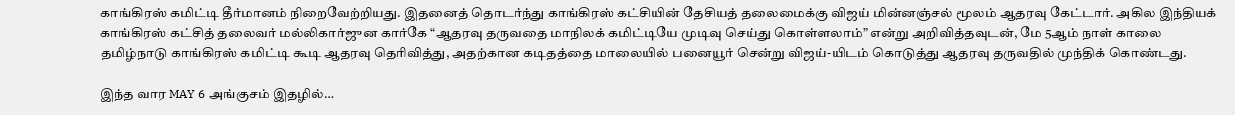காங்கிரஸ் கமிட்டி தீர்மானம் நிறைவேற்றியது. இதனைத் தொடர்ந்து காங்கிரஸ் கட்சியின் தேசியத் தலைமைக்கு விஜய் மின்னஞ்சல் மூலம் ஆதரவு கேட்டார். அகில இந்தியக் காங்கிரஸ் கட்சித் தலைவர் மல்லிகார்ஜுன கார்கே “ஆதரவு தருவதை மாநிலக் கமிட்டியே முடிவு செய்து கொள்ளலாம்” என்று அறிவித்தவுடன், மே 5ஆம் நாள் காலை தமிழ்நாடு காங்கிரஸ் கமிட்டி கூடி ஆதரவு தெரிவித்து, அதற்கான கடிதத்தை மாலையில் பனையூர் சென்று விஜய்-யிடம் கொடுத்து ஆதரவு தருவதில் முந்திக் கொண்டது.

இந்த வார MAY 6 அங்குசம் இதழில்…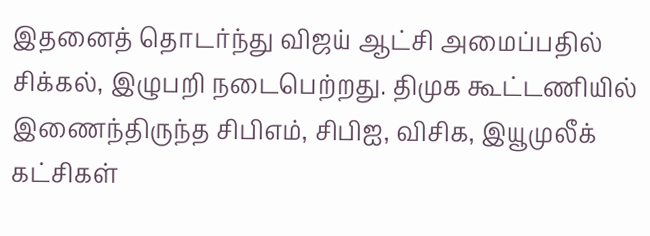இதனைத் தொடர்ந்து விஜய் ஆட்சி அமைப்பதில் சிக்கல், இழுபறி நடைபெற்றது. திமுக கூட்டணியில் இணைந்திருந்த சிபிஎம், சிபிஐ, விசிக, இயூமுலீக் கட்சிகள்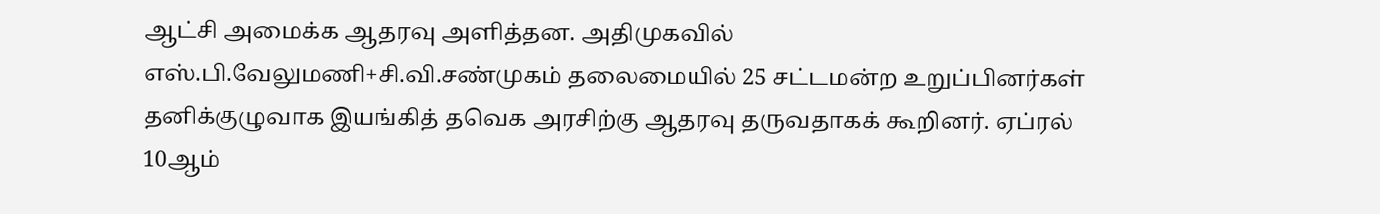ஆட்சி அமைக்க ஆதரவு அளித்தன. அதிமுகவில் எஸ்.பி.வேலுமணி+சி.வி.சண்முகம் தலைமையில் 25 சட்டமன்ற உறுப்பினர்கள் தனிக்குழுவாக இயங்கித் தவெக அரசிற்கு ஆதரவு தருவதாகக் கூறினர். ஏப்ரல் 10ஆம்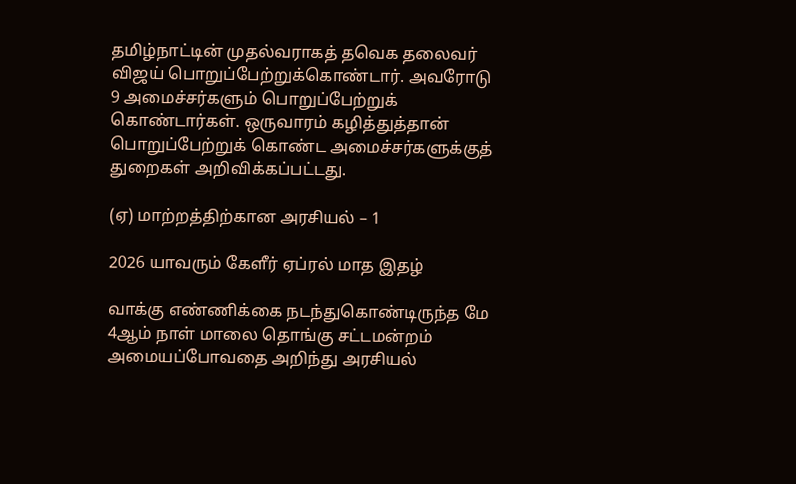தமிழ்நாட்டின் முதல்வராகத் தவெக தலைவர் விஜய் பொறுப்பேற்றுக்கொண்டார். அவரோடு 9 அமைச்சர்களும் பொறுப்பேற்றுக் கொண்டார்கள். ஒருவாரம் கழித்துத்தான்  பொறுப்பேற்றுக் கொண்ட அமைச்சர்களுக்குத் துறைகள் அறிவிக்கப்பட்டது.

(ஏ) மாற்றத்திற்கான அரசியல் – 1

2026 யாவரும் கேளீர் ஏப்ரல் மாத இதழ்

வாக்கு எண்ணிக்கை நடந்துகொண்டிருந்த மே 4ஆம் நாள் மாலை தொங்கு சட்டமன்றம் அமையப்போவதை அறிந்து அரசியல்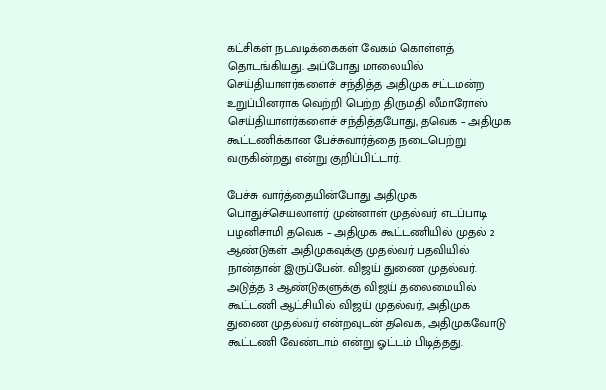கட்சிகள் நடவடிக்கைகள் வேகம் கொள்ளத் தொடங்கியது. அப்போது மாலையில் செய்தியாளர்களைச் சந்தித்த அதிமுக சட்டமன்ற உறுப்பினராக வெற்றி பெற்ற திருமதி லீமாரோஸ் செய்தியாளர்களைச் சந்தித்தபோது, தவெக – அதிமுக கூட்டணிக்கான பேச்சுவார்த்தை நடைபெற்று வருகின்றது என்று குறிப்பிட்டார்.

பேச்சு வார்த்தையின்போது அதிமுக பொதுச்செயலாளர் முன்னாள் முதல்வர் எடப்பாடி பழனிசாமி தவெக – அதிமுக கூட்டணியில் முதல் 2 ஆண்டுகள் அதிமுகவுக்கு முதல்வர் பதவியில் நான்தான் இருப்பேன். விஜய் துணை முதல்வர். அடுத்த 3 ஆண்டுகளுக்கு விஜய் தலைமையில் கூட்டணி ஆட்சியில் விஜய் முதல்வர், அதிமுக துணை முதல்வர் என்றவுடன் தவெக, அதிமுகவோடு கூட்டணி வேண்டாம் என்று ஓட்டம் பிடித்தது.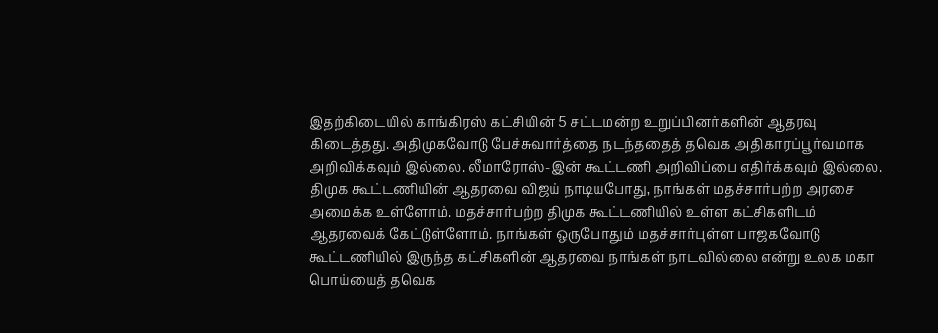இதற்கிடையில் காங்கிரஸ் கட்சியின் 5 சட்டமன்ற உறுப்பினர்களின் ஆதரவு கிடைத்தது. அதிமுகவோடு பேச்சுவார்த்தை நடந்ததைத் தவெக அதிகாரப்பூர்வமாக அறிவிக்கவும் இல்லை. லீமாரோஸ்-இன் கூட்டணி அறிவிப்பை எதிர்க்கவும் இல்லை. திமுக கூட்டணியின் ஆதரவை விஜய் நாடியபோது, நாங்கள் மதச்சார்பற்ற அரசை அமைக்க உள்ளோம். மதச்சார்பற்ற திமுக கூட்டணியில் உள்ள கட்சிகளிடம் ஆதரவைக் கேட்டுள்ளோம். நாங்கள் ஒருபோதும் மதச்சார்புள்ள பாஜகவோடு கூட்டணியில் இருந்த கட்சிகளின் ஆதரவை நாங்கள் நாடவில்லை என்று உலக மகா பொய்யைத் தவெக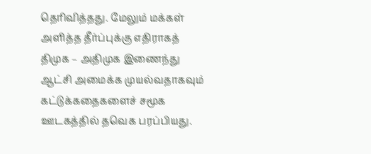தெரிவித்தது. மேலும் மக்கள் அளித்த தீர்ப்புக்கு எதிராகத் திமுக – அதிமுக இணைந்து ஆட்சி அமைக்க முயல்வதாகவும் கட்டுக்கதைகளைச் சமூக ஊடகத்தில் தவெக பரப்பியது.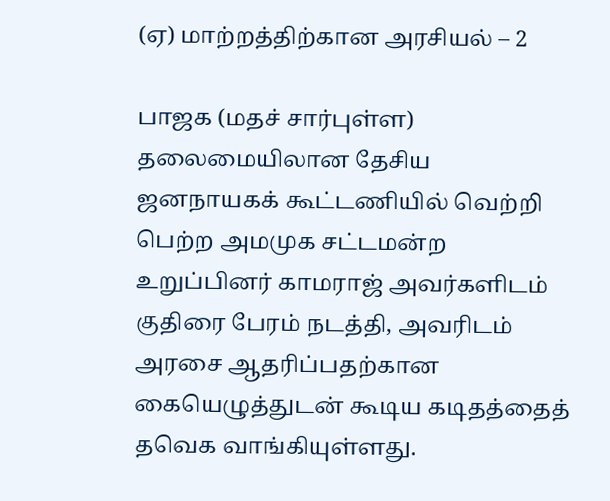(ஏ) மாற்றத்திற்கான அரசியல் – 2

பாஜக (மதச் சார்புள்ள) தலைமையிலான தேசிய ஜனநாயகக் கூட்டணியில் வெற்றி பெற்ற அமமுக சட்டமன்ற உறுப்பினர் காமராஜ் அவர்களிடம் குதிரை பேரம் நடத்தி, அவரிடம் அரசை ஆதரிப்பதற்கான கையெழுத்துடன் கூடிய கடிதத்தைத் தவெக வாங்கியுள்ளது.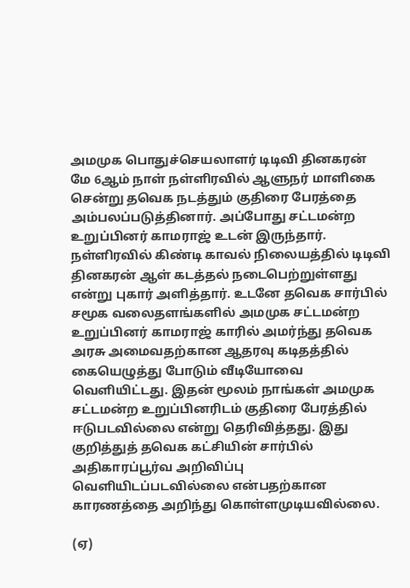அமமுக பொதுச்செயலாளர் டிடிவி தினகரன் மே 6ஆம் நாள் நள்ளிரவில் ஆளுநர் மாளிகை சென்று தவெக நடத்தும் குதிரை பேரத்தை அம்பலப்படுத்தினார். அப்போது சட்டமன்ற உறுப்பினர் காமராஜ் உடன் இருந்தார். நள்ளிரவில் கிண்டி காவல் நிலையத்தில் டிடிவி தினகரன் ஆள் கடத்தல் நடைபெற்றுள்ளது என்று புகார் அளித்தார். உடனே தவெக சார்பில் சமூக வலைதளங்களில் அமமுக சட்டமன்ற உறுப்பினர் காமராஜ் காரில் அமர்ந்து தவெக அரசு அமைவதற்கான ஆதரவு கடிதத்தில் கையெழுத்து போடும் வீடியோவை வெளியிட்டது. இதன் மூலம் நாங்கள் அமமுக சட்டமன்ற உறுப்பினரிடம் குதிரை பேரத்தில் ஈடுபடவில்லை என்று தெரிவித்தது. இது குறித்துத் தவெக கட்சியின் சார்பில் அதிகாரப்பூர்வ அறிவிப்பு வெளியிடப்படவில்லை என்பதற்கான காரணத்தை அறிந்து கொள்ளமுடியவில்லை.

(ஏ)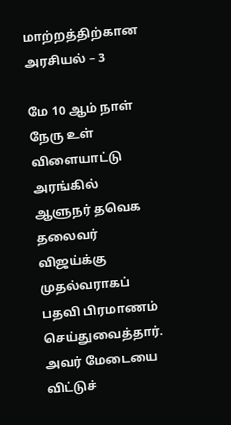மாற்றத்திற்கான அரசியல் – 3

மே 10 ஆம் நாள் நேரு உள் விளையாட்டு அரங்கில் ஆளுநர் தவெக தலைவர் விஜய்க்கு முதல்வராகப் பதவி பிரமாணம் செய்துவைத்தார். அவர் மேடையை விட்டுச்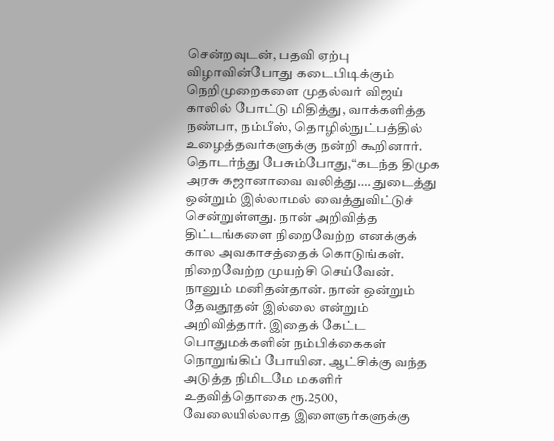சென்றவுடன், பதவி ஏற்பு விழாவின்போது கடைபிடிக்கும் நெறிமுறைகளை முதல்வர் விஜய் காலில் போட்டு மிதித்து, வாக்களித்த நண்பா, நம்பீஸ், தொழில்நுட்பத்தில் உழைத்தவர்களுக்கு நன்றி கூறினார். தொடர்ந்து பேசும்போது,“கடந்த திமுக அரசு கஜானாவை வலித்து…. துடைத்து ஒன்றும் இல்லாமல் வைத்துவிட்டுச் சென்றுள்ளது. நான் அறிவித்த திட்டங்களை நிறைவேற்ற எனக்குக் கால அவகாசத்தைக் கொடுங்கள். நிறைவேற்ற முயற்சி செய்வேன். நானும் மனிதன்தான். நான் ஒன்றும் தேவதூதன் இல்லை என்றும் அறிவித்தார். இதைக் கேட்ட பொதுமக்களின் நம்பிக்கைகள் நொறுங்கிப் போயின. ஆட்சிக்கு வந்த அடுத்த நிமிடமே மகளிர் உதவித்தொகை ரூ.2500, வேலையில்லாத இளைஞர்களுக்கு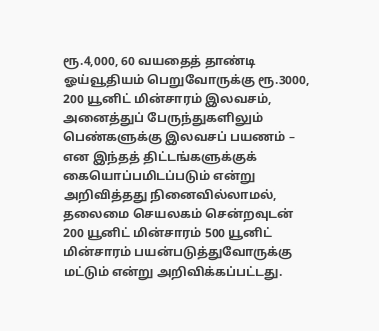ரூ.4,000, 60 வயதைத் தாண்டி ஓய்வூதியம் பெறுவோருக்கு ரூ.3000, 200 யூனிட் மின்சாரம் இலவசம், அனைத்துப் பேருந்துகளிலும் பெண்களுக்கு இலவசப் பயணம் – என இந்தத் திட்டங்களுக்குக் கையொப்பமிடப்படும் என்று அறிவித்தது நினைவில்லாமல், தலைமை செயலகம் சென்றவுடன் 200 யூனிட் மின்சாரம் 500 யூனிட் மின்சாரம் பயன்படுத்துவோருக்கு மட்டும் என்று அறிவிக்கப்பட்டது.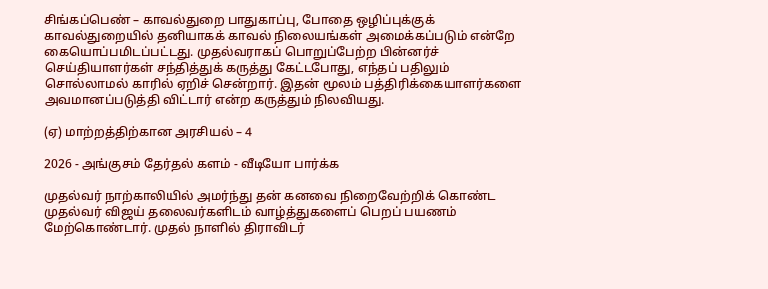சிங்கப்பெண் – காவல்துறை பாதுகாப்பு, போதை ஒழிப்புக்குக் காவல்துறையில் தனியாகக் காவல் நிலையங்கள் அமைக்கப்படும் என்றே கையொப்பமிடப்பட்டது. முதல்வராகப் பொறுப்பேற்ற பின்னர்ச் செய்தியாளர்கள் சந்தித்துக் கருத்து கேட்டபோது, எந்தப் பதிலும் சொல்லாமல் காரில் ஏறிச் சென்றார். இதன் மூலம் பத்திரிக்கையாளர்களை அவமானப்படுத்தி விட்டார் என்ற கருத்தும் நிலவியது.

(ஏ) மாற்றத்திற்கான அரசியல் – 4

2026 - அங்குசம் தேர்தல் களம் - வீடியோ பார்க்க

முதல்வர் நாற்காலியில் அமர்ந்து தன் கனவை நிறைவேற்றிக் கொண்ட முதல்வர் விஜய் தலைவர்களிடம் வாழ்த்துகளைப் பெறப் பயணம் மேற்கொண்டார். முதல் நாளில் திராவிடர்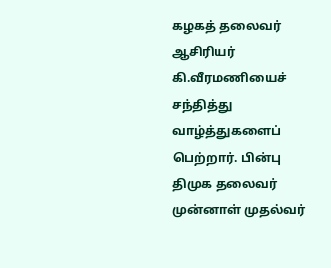கழகத் தலைவர் ஆசிரியர் கி.வீரமணியைச் சந்தித்து வாழ்த்துகளைப் பெற்றார். பின்பு திமுக தலைவர் முன்னாள் முதல்வர்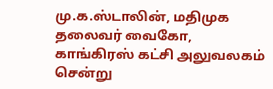மு.க.ஸ்டாலின், மதிமுக தலைவர் வைகோ, காங்கிரஸ் கட்சி அலுவலகம் சென்று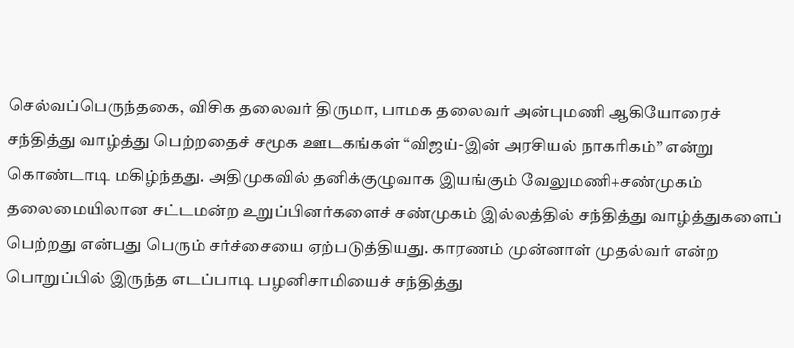செல்வப்பெருந்தகை, விசிக தலைவர் திருமா, பாமக தலைவர் அன்புமணி ஆகியோரைச் சந்தித்து வாழ்த்து பெற்றதைச் சமூக ஊடகங்கள் “விஜய்-இன் அரசியல் நாகரிகம்” என்று கொண்டாடி மகிழ்ந்தது. அதிமுகவில் தனிக்குழுவாக இயங்கும் வேலுமணி+சண்முகம் தலைமையிலான சட்டமன்ற உறுப்பினர்களைச் சண்முகம் இல்லத்தில் சந்தித்து வாழ்த்துகளைப் பெற்றது என்பது பெரும் சர்ச்சையை ஏற்படுத்தியது. காரணம் முன்னாள் முதல்வர் என்ற பொறுப்பில் இருந்த எடப்பாடி பழனிசாமியைச் சந்தித்து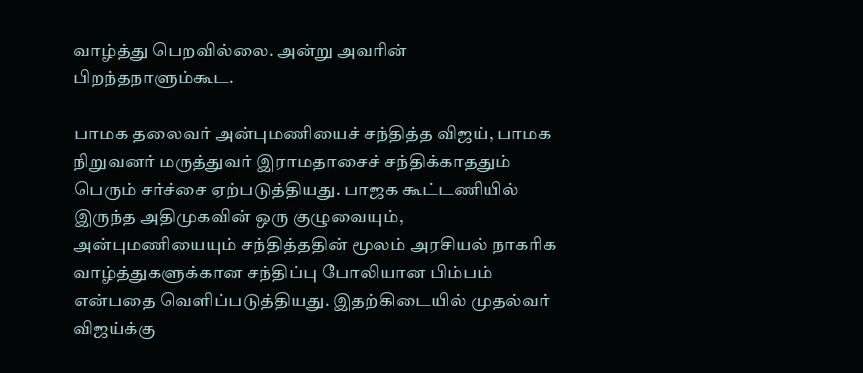வாழ்த்து பெறவில்லை. அன்று அவரின் பிறந்தநாளும்கூட.

பாமக தலைவர் அன்புமணியைச் சந்தித்த விஜய், பாமக நிறுவனர் மருத்துவர் இராமதாசைச் சந்திக்காததும் பெரும் சர்ச்சை ஏற்படுத்தியது. பாஜக கூட்டணியில் இருந்த அதிமுகவின் ஒரு குழுவையும், அன்புமணியையும் சந்தித்ததின் மூலம் அரசியல் நாகரிக வாழ்த்துகளுக்கான சந்திப்பு போலியான பிம்பம் என்பதை வெளிப்படுத்தியது. இதற்கிடையில் முதல்வர் விஜய்க்கு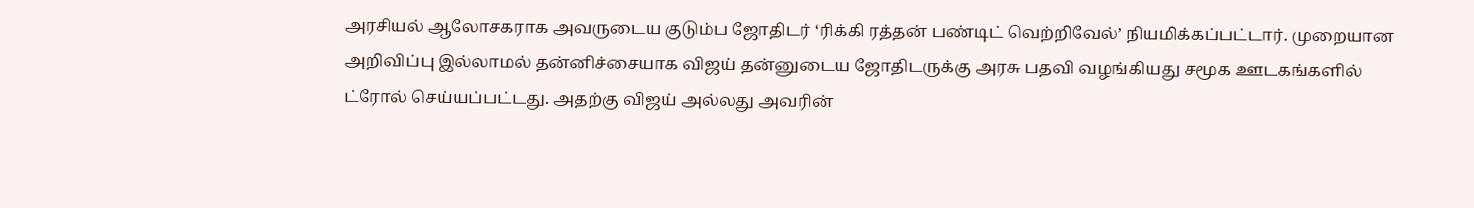அரசியல் ஆலோசகராக அவருடைய குடும்ப ஜோதிடர் ‘ரிக்கி ரத்தன் பண்டிட் வெற்றிவேல்’ நியமிக்கப்பட்டார். முறையான அறிவிப்பு இல்லாமல் தன்னிச்சையாக விஜய் தன்னுடைய ஜோதிடருக்கு அரசு பதவி வழங்கியது சமூக ஊடகங்களில் ட்ரோல் செய்யப்பட்டது. அதற்கு விஜய் அல்லது அவரின்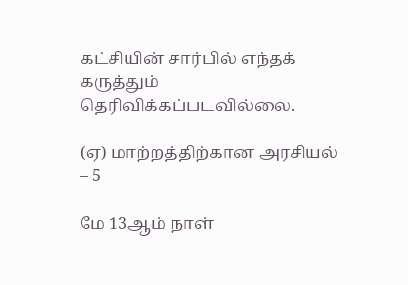கட்சியின் சார்பில் எந்தக் கருத்தும் தெரிவிக்கப்படவில்லை.

(ஏ) மாற்றத்திற்கான அரசியல் – 5

மே 13ஆம் நாள்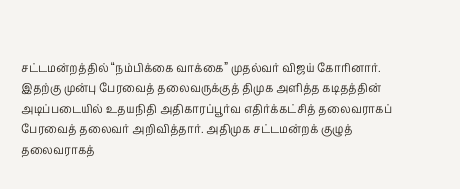சட்டமன்றத்தில் “நம்பிக்கை வாக்கை” முதல்வர் விஜய் கோரினார். இதற்கு முன்பு பேரவைத் தலைவருக்குத் திமுக அளித்த கடிதத்தின் அடிப்படையில் உதயநிதி அதிகாரப்பூர்வ எதிர்க்கட்சித் தலைவராகப் பேரவைத் தலைவர் அறிவித்தார். அதிமுக சட்டமன்றக் குழுத் தலைவராகத்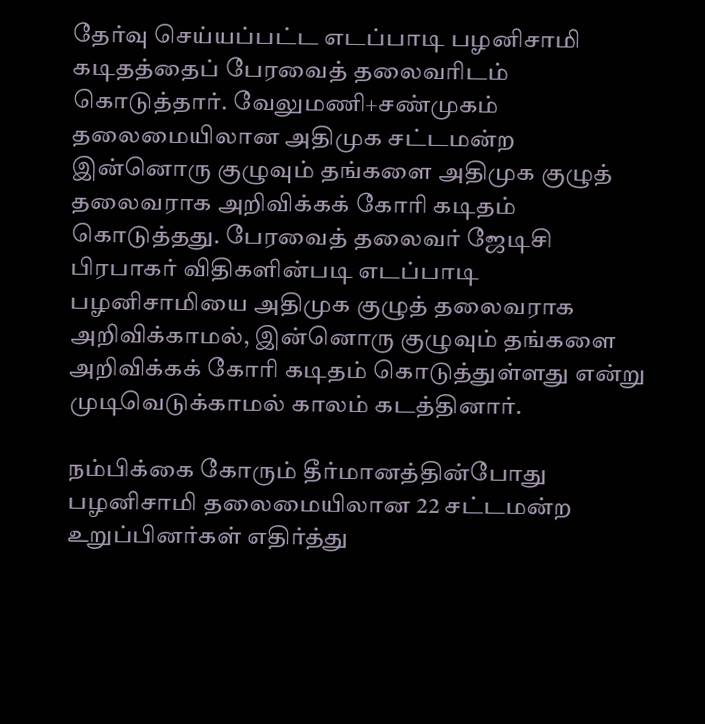தேர்வு செய்யப்பட்ட எடப்பாடி பழனிசாமி கடிதத்தைப் பேரவைத் தலைவரிடம் கொடுத்தார். வேலுமணி+சண்முகம் தலைமையிலான அதிமுக சட்டமன்ற இன்னொரு குழுவும் தங்களை அதிமுக குழுத் தலைவராக அறிவிக்கக் கோரி கடிதம் கொடுத்தது. பேரவைத் தலைவர் ஜேடிசி பிரபாகர் விதிகளின்படி எடப்பாடி பழனிசாமியை அதிமுக குழுத் தலைவராக அறிவிக்காமல், இன்னொரு குழுவும் தங்களை அறிவிக்கக் கோரி கடிதம் கொடுத்துள்ளது என்று முடிவெடுக்காமல் காலம் கடத்தினார்.

நம்பிக்கை கோரும் தீர்மானத்தின்போது பழனிசாமி தலைமையிலான 22 சட்டமன்ற உறுப்பினர்கள் எதிர்த்து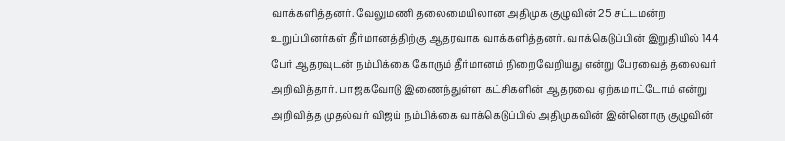வாக்களித்தனர். வேலுமணி தலைமையிலான அதிமுக குழுவின் 25 சட்டமன்ற உறுப்பினர்கள் தீர்மானத்திற்கு ஆதரவாக வாக்களித்தனர். வாக்கெடுப்பின் இறுதியில் 144 பேர் ஆதரவுடன் நம்பிக்கை கோரும் தீர்மானம் நிறைவேறியது என்று பேரவைத் தலைவர் அறிவித்தார். பாஜகவோடு இணைந்துள்ள கட்சிகளின் ஆதரவை ஏற்கமாட்டோம் என்று அறிவித்த முதல்வர் விஜய் நம்பிக்கை வாக்கெடுப்பில் அதிமுகவின் இன்னொரு குழுவின்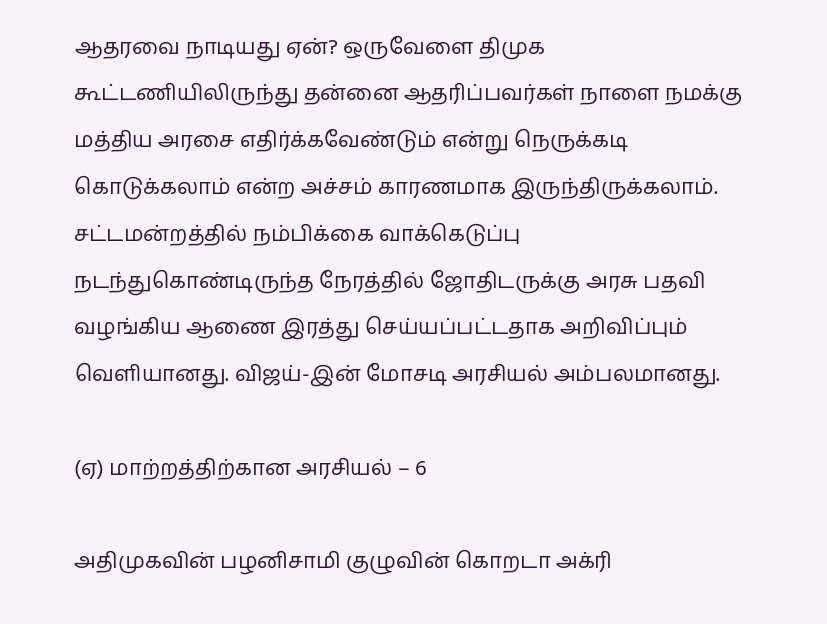ஆதரவை நாடியது ஏன்? ஒருவேளை திமுக கூட்டணியிலிருந்து தன்னை ஆதரிப்பவர்கள் நாளை நமக்கு மத்திய அரசை எதிர்க்கவேண்டும் என்று நெருக்கடி கொடுக்கலாம் என்ற அச்சம் காரணமாக இருந்திருக்கலாம். சட்டமன்றத்தில் நம்பிக்கை வாக்கெடுப்பு நடந்துகொண்டிருந்த நேரத்தில் ஜோதிடருக்கு அரசு பதவி வழங்கிய ஆணை இரத்து செய்யப்பட்டதாக அறிவிப்பும் வெளியானது. விஜய்-இன் மோசடி அரசியல் அம்பலமானது.

(ஏ) மாற்றத்திற்கான அரசியல் – 6

அதிமுகவின் பழனிசாமி குழுவின் கொறடா அக்ரி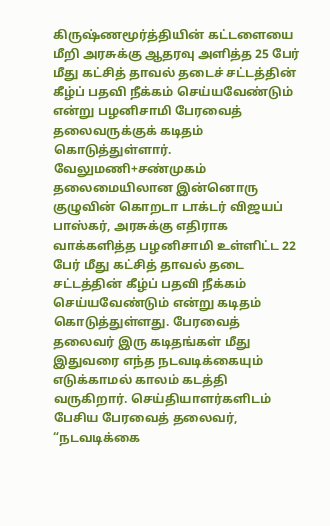கிருஷ்ணமூர்த்தியின் கட்டளையை மீறி அரசுக்கு ஆதரவு அளித்த 25 பேர் மீது கட்சித் தாவல் தடைச் சட்டத்தின் கீழ்ப் பதவி நீக்கம் செய்யவேண்டும் என்று பழனிசாமி பேரவைத் தலைவருக்குக் கடிதம் கொடுத்துள்ளார். வேலுமணி+சண்முகம் தலைமையிலான இன்னொரு குழுவின் கொறடா டாக்டர் விஜயப் பாஸ்கர், அரசுக்கு எதிராக வாக்களித்த பழனிசாமி உள்ளிட்ட 22 பேர் மீது கட்சித் தாவல் தடை சட்டத்தின் கீழ்ப் பதவி நீக்கம் செய்யவேண்டும் என்று கடிதம் கொடுத்துள்ளது. பேரவைத் தலைவர் இரு கடிதங்கள் மீது இதுவரை எந்த நடவடிக்கையும் எடுக்காமல் காலம் கடத்தி வருகிறார். செய்தியாளர்களிடம் பேசிய பேரவைத் தலைவர், “நடவடிக்கை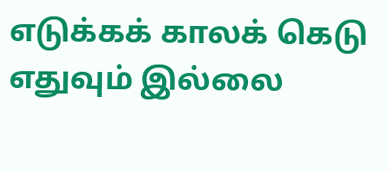எடுக்கக் காலக் கெடு எதுவும் இல்லை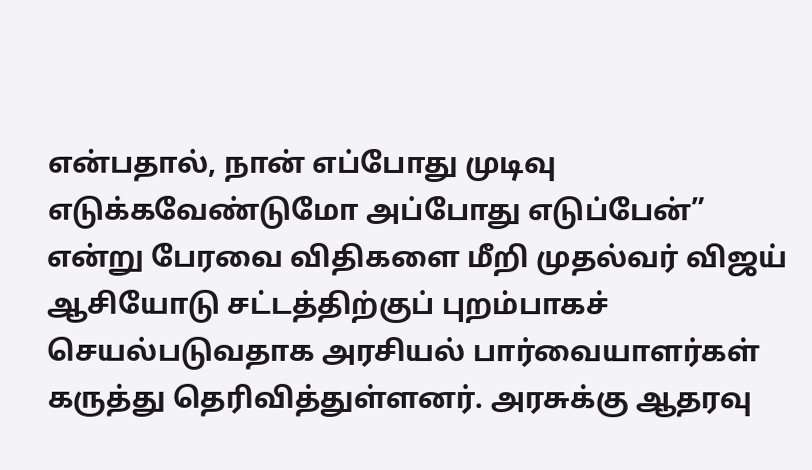என்பதால், நான் எப்போது முடிவு எடுக்கவேண்டுமோ அப்போது எடுப்பேன்” என்று பேரவை விதிகளை மீறி முதல்வர் விஜய் ஆசியோடு சட்டத்திற்குப் புறம்பாகச் செயல்படுவதாக அரசியல் பார்வையாளர்கள் கருத்து தெரிவித்துள்ளனர். அரசுக்கு ஆதரவு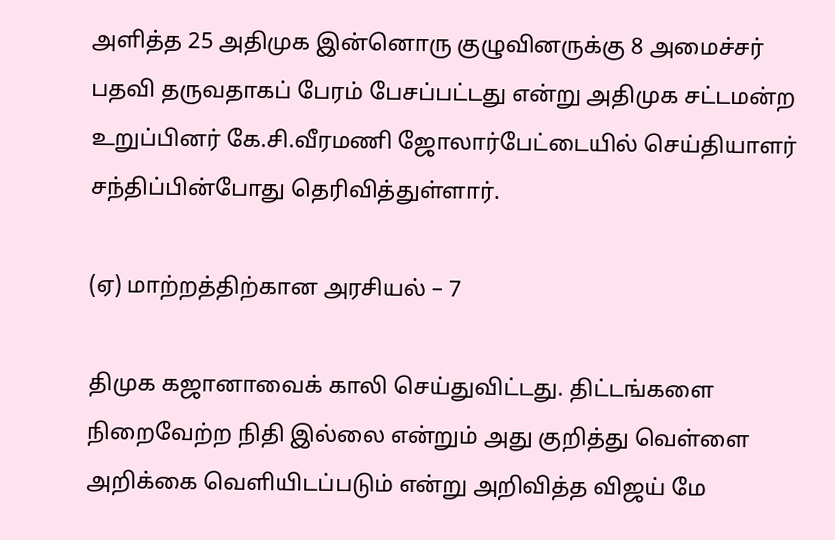அளித்த 25 அதிமுக இன்னொரு குழுவினருக்கு 8 அமைச்சர் பதவி தருவதாகப் பேரம் பேசப்பட்டது என்று அதிமுக சட்டமன்ற உறுப்பினர் கே.சி.வீரமணி ஜோலார்பேட்டையில் செய்தியாளர் சந்திப்பின்போது தெரிவித்துள்ளார்.

(ஏ) மாற்றத்திற்கான அரசியல் – 7

திமுக கஜானாவைக் காலி செய்துவிட்டது. திட்டங்களை நிறைவேற்ற நிதி இல்லை என்றும் அது குறித்து வெள்ளை அறிக்கை வெளியிடப்படும் என்று அறிவித்த விஜய் மே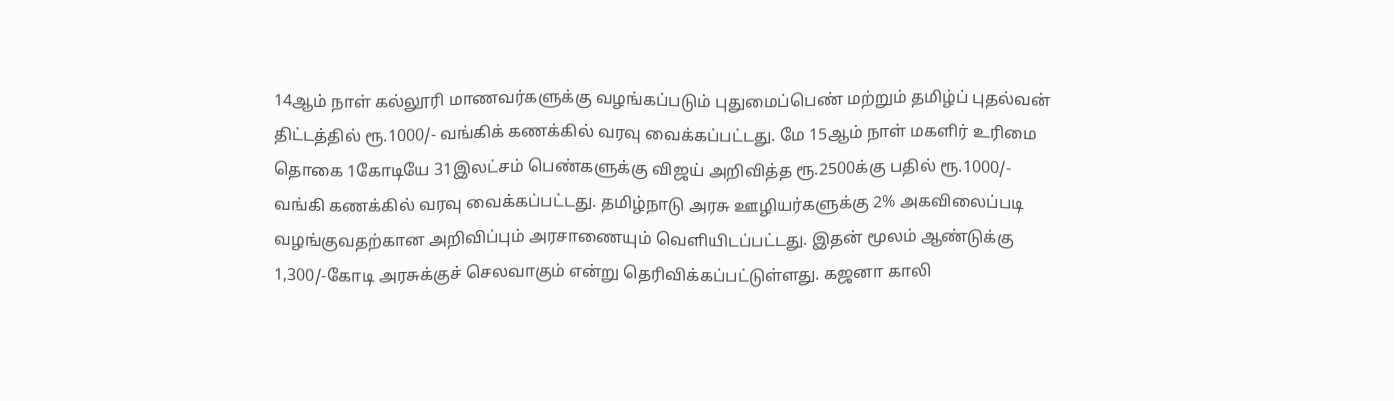14ஆம் நாள் கல்லூரி மாணவர்களுக்கு வழங்கப்படும் புதுமைப்பெண் மற்றும் தமிழ்ப் புதல்வன் திட்டத்தில் ரூ.1000/- வங்கிக் கணக்கில் வரவு வைக்கப்பட்டது. மே 15ஆம் நாள் மகளிர் உரிமை தொகை 1கோடியே 31இலட்சம் பெண்களுக்கு விஜய் அறிவித்த ரூ.2500க்கு பதில் ரூ.1000/- வங்கி கணக்கில் வரவு வைக்கப்பட்டது. தமிழ்நாடு அரசு ஊழியர்களுக்கு 2% அகவிலைப்படி வழங்குவதற்கான அறிவிப்பும் அரசாணையும் வெளியிடப்பட்டது. இதன் மூலம் ஆண்டுக்கு 1,300/-கோடி அரசுக்குச் செலவாகும் என்று தெரிவிக்கப்பட்டுள்ளது. கஜனா காலி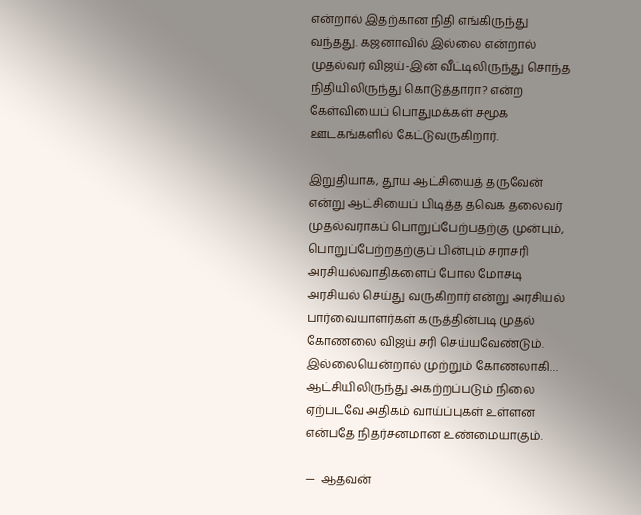என்றால் இதற்கான நிதி எங்கிருந்து வந்தது. கஜனாவில் இல்லை என்றால் முதல்வர் விஜய்-இன் வீட்டிலிருந்து சொந்த நிதியிலிருந்து கொடுத்தாரா? என்ற கேள்வியைப் பொதுமக்கள் சமூக ஊடகங்களில் கேட்டுவருகிறார்.

இறுதியாக, தூய ஆட்சியைத் தருவேன் என்று ஆட்சியைப் பிடித்த தவெக தலைவர் முதல்வராகப் பொறுப்பேற்பதற்கு முன்பும், பொறுப்பேற்றதற்குப் பின்பும் சராசரி அரசியல்வாதிகளைப் போல மோசடி அரசியல் செய்து வருகிறார் என்று அரசியல் பார்வையாளர்கள் கருத்தின்படி முதல் கோணலை விஜய் சரி செய்யவேண்டும். இல்லையென்றால் முற்றும் கோணலாகி… ஆட்சியிலிருந்து அகற்றப்படும் நிலை ஏற்படவே அதிகம் வாய்ப்புகள் உள்ளன என்பதே நிதர்சனமான உண்மையாகும்.

—  ஆதவன்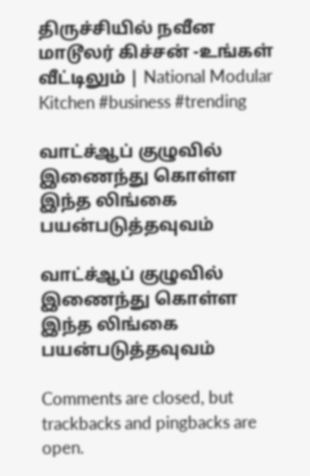திருச்சியில் நவீன மாடூலர் கிச்சன் -உங்கள் வீட்டிலும் | National Modular Kitchen #business #trending

வாட்ச்ஆப் குழுவில் இணைந்து கொள்ள இந்த லிங்கை பயன்படுத்தவுவம்

வாட்ச்ஆப் குழுவில் இணைந்து கொள்ள இந்த லிங்கை பயன்படுத்தவுவம்

Comments are closed, but trackbacks and pingbacks are open.